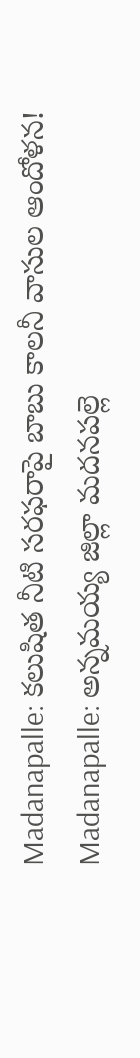Madanapalle: కలుషిత నీటి సరఫరాపై బాబు కాలనీ వాసుల ఆందోళన!
Madanapalle: అన్నమయ్య జిల్లా మదనపల్లె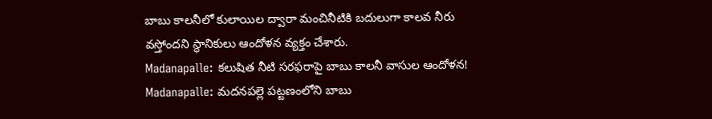బాబు కాలనీలో కులాయిల ద్వారా మంచినీటికి బదులుగా కాలవ నీరు వస్తోందని స్థానికులు ఆందోళన వ్యక్తం చేశారు.
Madanapalle: కలుషిత నీటి సరఫరాపై బాబు కాలనీ వాసుల ఆందోళన!
Madanapalle: మదనపల్లె పట్టణంలోని బాబు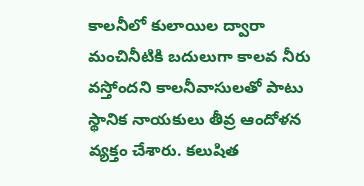కాలనీలో కులాయిల ద్వారా మంచినీటికి బదులుగా కాలవ నీరు వస్తోందని కాలనీవాసులతో పాటు స్థానిక నాయకులు తీవ్ర ఆందోళన వ్యక్తం చేశారు. కలుషిత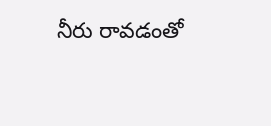నీరు రావడంతో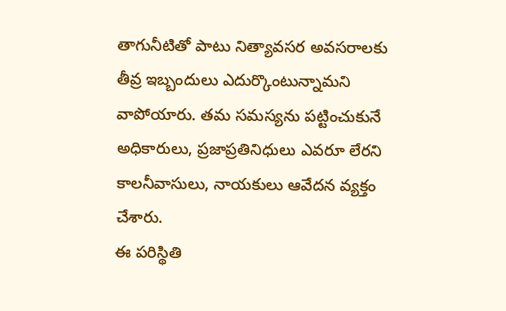తాగునీటితో పాటు నిత్యావసర అవసరాలకు తీవ్ర ఇబ్బందులు ఎదుర్కొంటున్నామని వాపోయారు. తమ సమస్యను పట్టించుకునే అధికారులు, ప్రజాప్రతినిధులు ఎవరూ లేరని కాలనీవాసులు, నాయకులు ఆవేదన వ్యక్తం చేశారు.
ఈ పరిస్థితి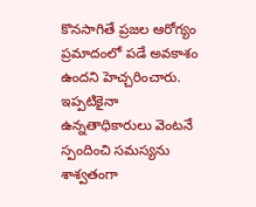కొనసాగితే ప్రజల ఆరోగ్యం ప్రమాదంలో పడే అవకాశం ఉందని హెచ్చరించారు. ఇప్పటికైనా ఉన్నతాధికారులు వెంటనే స్పందించి సమస్యను శాశ్వతంగా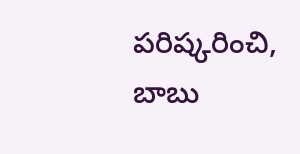పరిష్కరించి, బాబు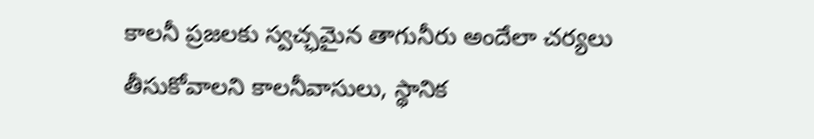కాలనీ ప్రజలకు స్వచ్ఛమైన తాగునీరు అందేలా చర్యలు తీసుకోవాలని కాలనీవాసులు, స్థానిక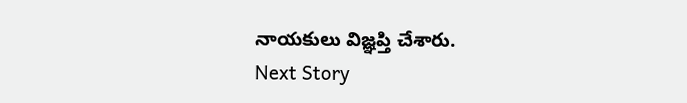నాయకులు విజ్ఞప్తి చేశారు.
Next Story